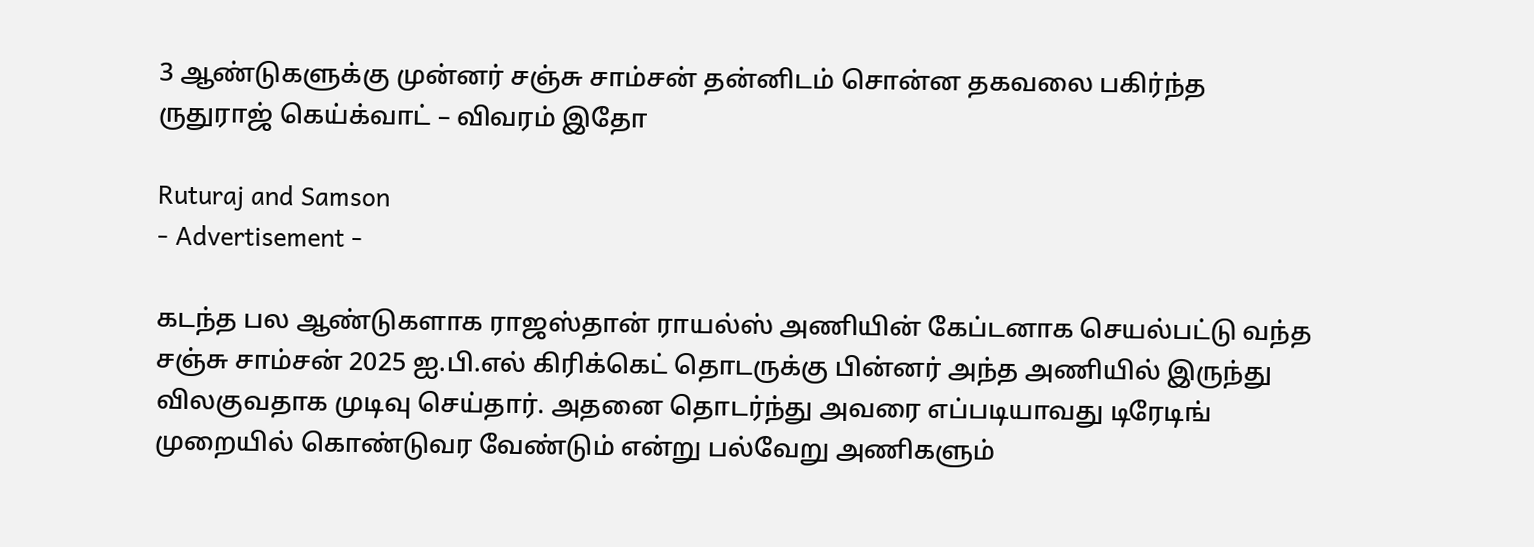3 ஆண்டுகளுக்கு முன்னர் சஞ்சு சாம்சன் தன்னிடம் சொன்ன தகவலை பகிர்ந்த ருதுராஜ் கெய்க்வாட் – விவரம் இதோ

Ruturaj and Samson
- Advertisement -

கடந்த பல ஆண்டுகளாக ராஜஸ்தான் ராயல்ஸ் அணியின் கேப்டனாக செயல்பட்டு வந்த சஞ்சு சாம்சன் 2025 ஐ.பி.எல் கிரிக்கெட் தொடருக்கு பின்னர் அந்த அணியில் இருந்து விலகுவதாக முடிவு செய்தார். அதனை தொடர்ந்து அவரை எப்படியாவது டிரேடிங் முறையில் கொண்டுவர வேண்டும் என்று பல்வேறு அணிகளும்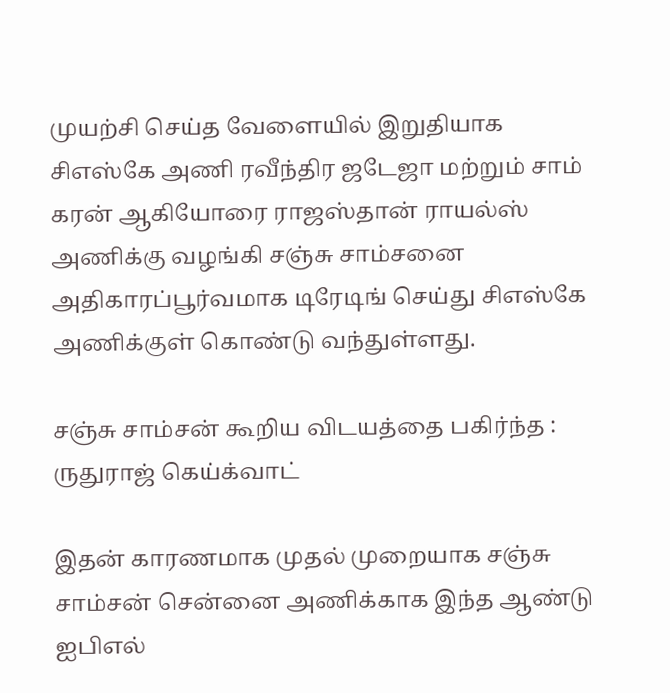முயற்சி செய்த வேளையில் இறுதியாக சிஎஸ்கே அணி ரவீந்திர ஜடேஜா மற்றும் சாம் கரன் ஆகியோரை ராஜஸ்தான் ராயல்ஸ் அணிக்கு வழங்கி சஞ்சு சாம்சனை அதிகாரப்பூர்வமாக டிரேடிங் செய்து சிஎஸ்கே அணிக்குள் கொண்டு வந்துள்ளது.

சஞ்சு சாம்சன் கூறிய விடயத்தை பகிர்ந்த : ருதுராஜ் கெய்க்வாட்

இதன் காரணமாக முதல் முறையாக சஞ்சு சாம்சன் சென்னை அணிக்காக இந்த ஆண்டு ஐபிஎல்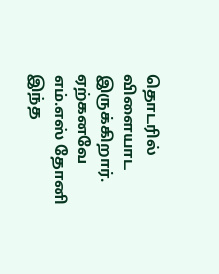தொடரில் விளையாட இருக்கிறார். ஏற்கனவே எம்.எஸ் தோனி இந்த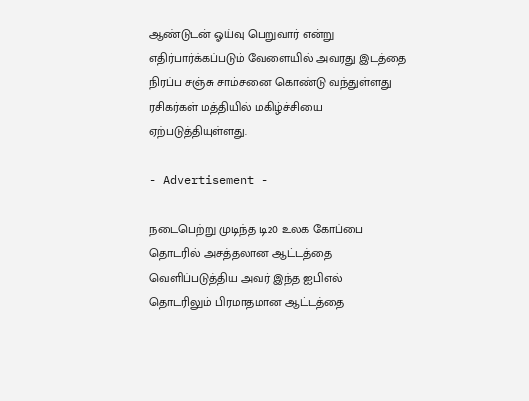ஆண்டுடன் ஓய்வு பெறுவார் என்று எதிர்பார்க்கப்படும் வேளையில் அவரது இடத்தை நிரப்ப சஞ்சு சாம்சனை கொண்டு வந்துள்ளது ரசிகர்கள் மத்தியில் மகிழ்ச்சியை ஏற்படுத்தியுள்ளது.

- Advertisement -

நடைபெற்று முடிந்த டி20 உலக கோப்பை தொடரில் அசத்தலான ஆட்டத்தை வெளிப்படுத்திய அவர் இந்த ஐபிஎல் தொடரிலும் பிரமாதமான ஆட்டத்தை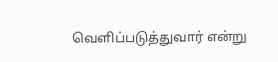வெளிப்படுத்துவார் என்று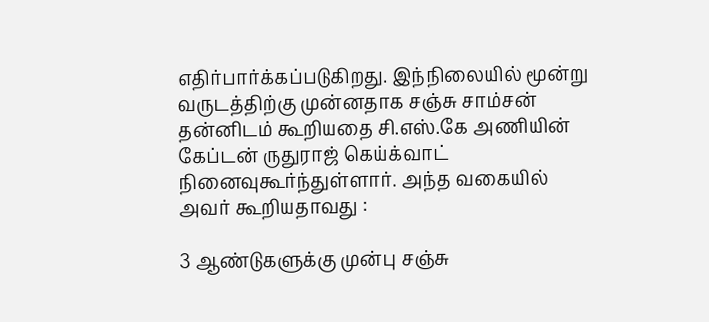எதிர்பார்க்கப்படுகிறது. இந்நிலையில் மூன்று வருடத்திற்கு முன்னதாக சஞ்சு சாம்சன் தன்னிடம் கூறியதை சி.எஸ்.கே அணியின் கேப்டன் ருதுராஜ் கெய்க்வாட் நினைவுகூர்ந்துள்ளார். அந்த வகையில் அவர் கூறியதாவது :

3 ஆண்டுகளுக்கு முன்பு சஞ்சு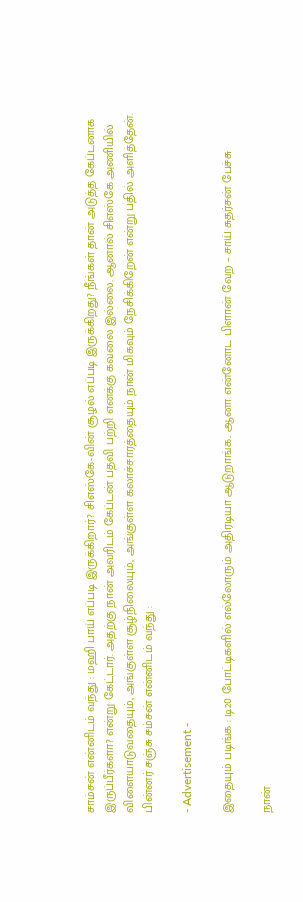சாம்சன் என்னிடம் வந்து : மஹி பாய் எப்படி இருக்கிறார்? சிஎஸ்கே-வின் சூழல் எப்படி இருக்கிறது? நீங்கள் தான் அடுத்த கேப்டனாக இருப்பீர்களா? என்று கேட்டார். அதற்கு நான் அவரிடம் கேப்டன் பதவி பற்றி எனக்கு கவலை இல்லை. ஆனால் சிஎஸ்கே அணியில் விளையாடுவதையும், அங்குள்ள சூழ்நிலையும், அங்குள்ள கலாச்சாரத்தையும் நான் மிகவும் நேசிக்கிறேன் என்று பதில் அளித்தேன். பின்னர் சஞ்சு சம்சன் என்னிடம் வந்து :

- Advertisement -

இதையும் படிங்க : டி20 போட்டிகளில் எல்லோரும் அதிரடியா ஆடுறாங்க.. ஆனா என்னோட பிளான் வேற – சாய் சுதர்சன் பேச்சு

நான்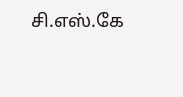சி.எஸ்.கே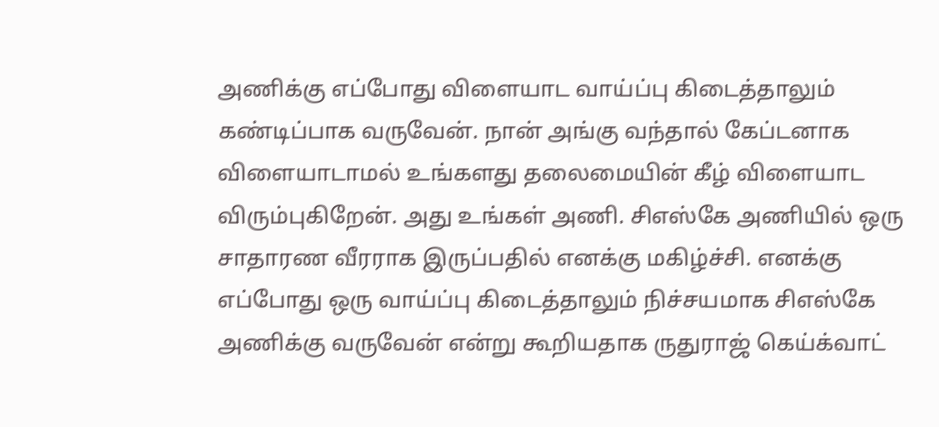அணிக்கு எப்போது விளையாட வாய்ப்பு கிடைத்தாலும் கண்டிப்பாக வருவேன். நான் அங்கு வந்தால் கேப்டனாக விளையாடாமல் உங்களது தலைமையின் கீழ் விளையாட விரும்புகிறேன். அது உங்கள் அணி. சிஎஸ்கே அணியில் ஒரு சாதாரண வீரராக இருப்பதில் எனக்கு மகிழ்ச்சி. எனக்கு எப்போது ஒரு வாய்ப்பு கிடைத்தாலும் நிச்சயமாக சிஎஸ்கே அணிக்கு வருவேன் என்று கூறியதாக ருதுராஜ் கெய்க்வாட்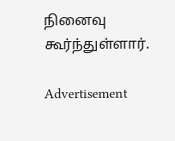நினைவு கூர்ந்துள்ளார்.

Advertisement